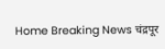Home Breaking News चंद्रपूर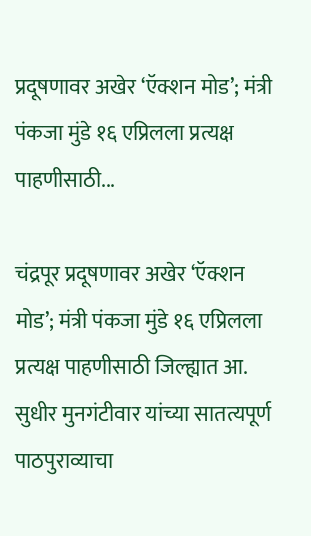प्रदूषणावर अखेर ‘ऍक्शन मोड’; मंत्री पंकजा मुंडे १६ एप्रिलला प्रत्यक्ष पाहणीसाठी...

चंद्रपूर प्रदूषणावर अखेर ‘ऍक्शन मोड’; मंत्री पंकजा मुंडे १६ एप्रिलला प्रत्यक्ष पाहणीसाठी जिल्ह्यात आ. सुधीर मुनगंटीवार यांच्या सातत्यपूर्ण पाठपुराव्याचा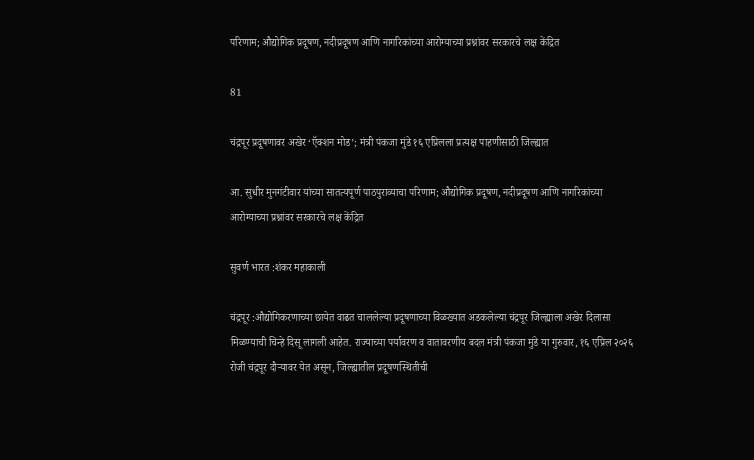परिणाम; औद्योगिक प्रदूषण, नदीप्रदूषण आणि नागरिकांच्या आरोग्याच्या प्रश्नांवर सरकारचे लक्ष केंद्रित

81

चंद्रपूर प्रदूषणावर अखेर ‘ऍक्शन मोड’; मंत्री पंकजा मुंडे १६ एप्रिलला प्रत्यक्ष पाहणीसाठी जिल्ह्यात

आ. सुधीर मुनगंटीवार यांच्या सातत्यपूर्ण पाठपुराव्याचा परिणाम; औद्योगिक प्रदूषण, नदीप्रदूषण आणि नागरिकांच्या आरोग्याच्या प्रश्नांवर सरकारचे लक्ष केंद्रित

सुवर्ण भारत :शंकर महाकाली

चंद्रपूर :औद्योगिकरणाच्या छायेत वाढत चाललेल्या प्रदूषणाच्या विळख्यात अडकलेल्या चंद्रपूर जिल्ह्याला अखेर दिलासा मिळण्याची चिन्हे दिसू लागली आहेत. राज्याच्या पर्यावरण व वातावरणीय बदल मंत्री पंकजा मुंडे या गुरुवार, १६ एप्रिल २०२६ रोजी चंद्रपूर दौऱ्यावर येत असून, जिल्ह्यातील प्रदूषणस्थितीची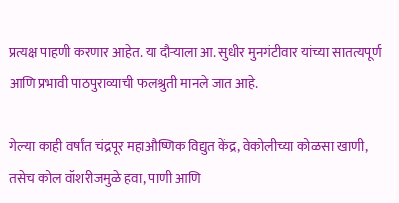प्रत्यक्ष पाहणी करणार आहेत. या दौऱ्याला आ. सुधीर मुनगंटीवार यांच्या सातत्यपूर्ण आणि प्रभावी पाठपुराव्याची फलश्रुती मानले जात आहे.

गेल्या काही वर्षांत चंद्रपूर महाऔष्णिक विद्युत केंद्र, वेकोलीच्या कोळसा खाणी, तसेच कोल वॉशरीजमुळे हवा, पाणी आणि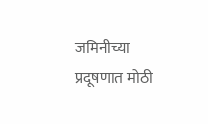जमिनीच्या प्रदूषणात मोठी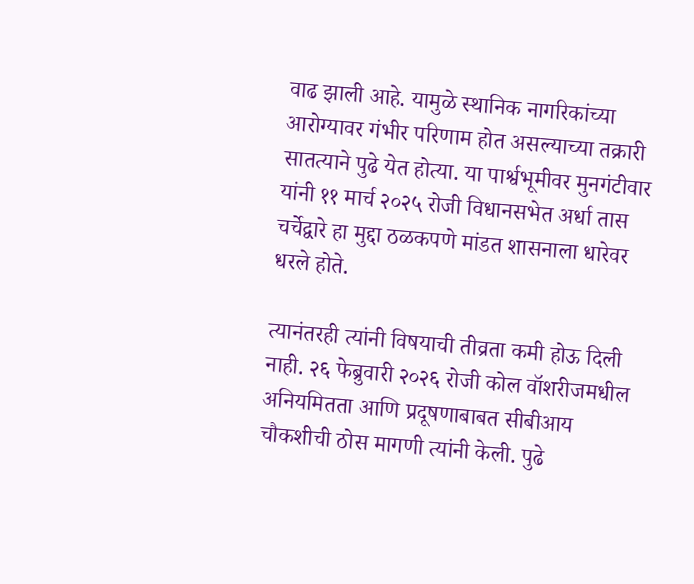वाढ झाली आहे. यामुळे स्थानिक नागरिकांच्या आरोग्यावर गंभीर परिणाम होत असल्याच्या तक्रारी सातत्याने पुढे येत होत्या. या पार्श्वभूमीवर मुनगंटीवार यांनी ११ मार्च २०२५ रोजी विधानसभेत अर्धा तास चर्चेद्वारे हा मुद्दा ठळकपणे मांडत शासनाला धारेवर धरले होते.

त्यानंतरही त्यांनी विषयाची तीव्रता कमी होऊ दिली नाही. २६ फेब्रुवारी २०२६ रोजी कोल वॉशरीजमधील अनियमितता आणि प्रदूषणाबाबत सीबीआय चौकशीची ठोस मागणी त्यांनी केली. पुढे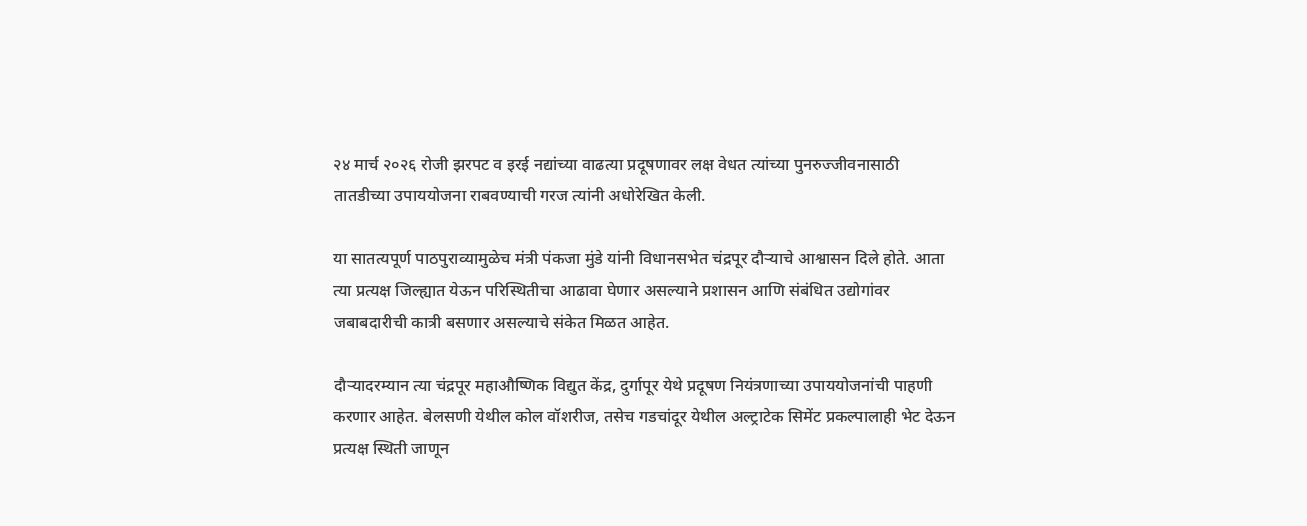२४ मार्च २०२६ रोजी झरपट व इरई नद्यांच्या वाढत्या प्रदूषणावर लक्ष वेधत त्यांच्या पुनरुज्जीवनासाठी तातडीच्या उपाययोजना राबवण्याची गरज त्यांनी अधोरेखित केली.

या सातत्यपूर्ण पाठपुराव्यामुळेच मंत्री पंकजा मुंडे यांनी विधानसभेत चंद्रपूर दौऱ्याचे आश्वासन दिले होते. आता त्या प्रत्यक्ष जिल्ह्यात येऊन परिस्थितीचा आढावा घेणार असल्याने प्रशासन आणि संबंधित उद्योगांवर जबाबदारीची कात्री बसणार असल्याचे संकेत मिळत आहेत.

दौऱ्यादरम्यान त्या चंद्रपूर महाऔष्णिक विद्युत केंद्र, दुर्गापूर येथे प्रदूषण नियंत्रणाच्या उपाययोजनांची पाहणी करणार आहेत. बेलसणी येथील कोल वॉशरीज, तसेच गडचांदूर येथील अल्ट्राटेक सिमेंट प्रकल्पालाही भेट देऊन प्रत्यक्ष स्थिती जाणून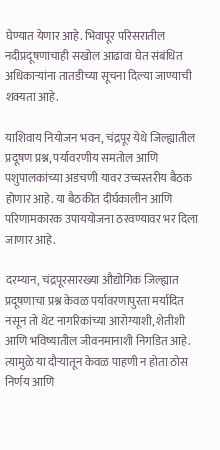घेण्यात येणार आहे. भिवापूर परिसरातील नदीप्रदूषणाचाही सखोल आढावा घेत संबंधित अधिकाऱ्यांना तातडीच्या सूचना दिल्या जाण्याची शक्यता आहे.

याशिवाय नियोजन भवन, चंद्रपूर येथे जिल्ह्यातील प्रदूषण प्रश्न, पर्यावरणीय समतोल आणि पशुपालकांच्या अडचणी यावर उच्चस्तरीय बैठक होणार आहे. या बैठकीत दीर्घकालीन आणि परिणामकारक उपाययोजना ठरवण्यावर भर दिला जाणार आहे.

दरम्यान, चंद्रपूरसारख्या औद्योगिक जिल्ह्यात प्रदूषणाचा प्रश्न केवळ पर्यावरणापुरता मर्यादित नसून तो थेट नागरिकांच्या आरोग्याशी, शेतीशी आणि भविष्यातील जीवनमानाशी निगडित आहे. त्यामुळे या दौऱ्यातून केवळ पाहणी न होता ठोस निर्णय आणि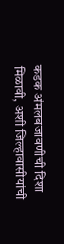कडक अंमलबजावणीची दिशा मिळावी, अशी जिल्हावासीयांची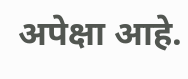अपेक्षा आहे.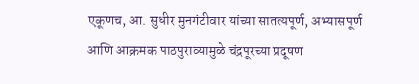एकूणच, आ. सुधीर मुनगंटीवार यांच्या सातत्यपूर्ण, अभ्यासपूर्ण आणि आक्रमक पाठपुराव्यामुळे चंद्रपूरच्या प्रदूषण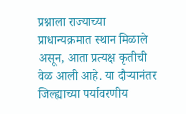प्रश्नाला राज्याच्या प्राधान्यक्रमात स्थान मिळाले असून, आता प्रत्यक्ष कृतीची वेळ आली आहे. या दौऱ्यानंतर जिल्ह्याच्या पर्यावरणीय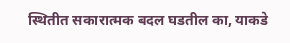स्थितीत सकारात्मक बदल घडतील का, याकडे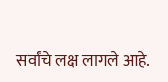सर्वांचे लक्ष लागले आहे.